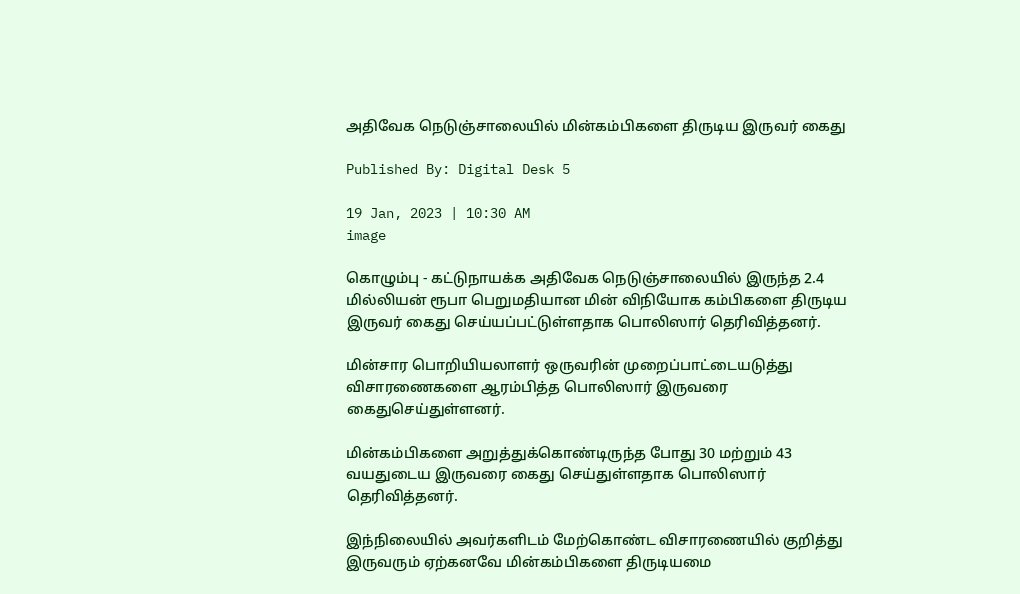அதிவேக நெடுஞ்சாலையில் மின்கம்பிகளை திருடிய இருவர் கைது

Published By: Digital Desk 5

19 Jan, 2023 | 10:30 AM
image

கொழும்பு - கட்டுநாயக்க அதிவேக நெடுஞ்சாலையில் இருந்த 2.4 மில்லியன் ரூபா பெறுமதியான மின் விநியோக கம்பிகளை திருடிய இருவர் கைது செய்யப்பட்டுள்ளதாக பொலிஸார் தெரிவித்தனர்.

மின்சார பொறியியலாளர் ஒருவரின் முறைப்பாட்டையடுத்து விசாரணைகளை ஆரம்பித்த பொலிஸார் இருவரை கைதுசெய்துள்ளனர்.

மின்கம்பிகளை அறுத்துக்கொண்டிருந்த போது 30 மற்றும் 43 வயதுடைய இருவரை கைது செய்துள்ளதாக பொலிஸார் தெரிவித்தனர்.

இந்நிலையில் அவர்களிடம் மேற்கொண்ட விசாரணையில் குறித்து இருவரும் ஏற்கனவே மின்கம்பிகளை திருடியமை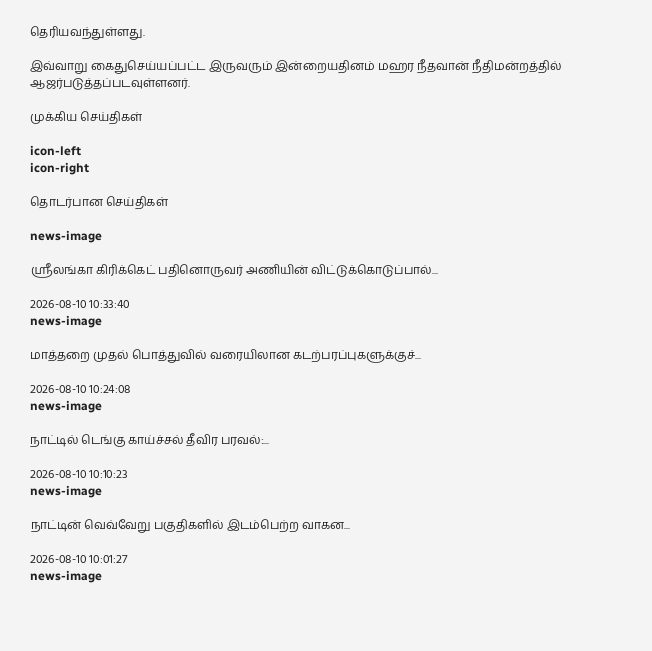தெரியவந்துள்ளது.

இவ்வாறு கைதுசெய்யப்பட்ட இருவரும் இன்றையதினம் மஹர நீதவான் நீதிமன்றத்தில் ஆஜர்படுத்தப்படவுள்ளனர்.

முக்கிய செய்திகள்

icon-left
icon-right

தொடர்பான செய்திகள்

news-image

ஸ்ரீலங்கா கிரிக்கெட் பதினொருவர் அணியின் விட்டுக்கொடுப்பால்...

2026-08-10 10:33:40
news-image

மாத்தறை முதல் பொத்துவில் வரையிலான கடற்பரப்புகளுக்குச்...

2026-08-10 10:24:08
news-image

நாட்டில் டெங்கு காய்ச்சல் தீவிர பரவல்:...

2026-08-10 10:10:23
news-image

நாட்டின் வெவ்வேறு பகுதிகளில் இடம்பெற்ற வாகன...

2026-08-10 10:01:27
news-image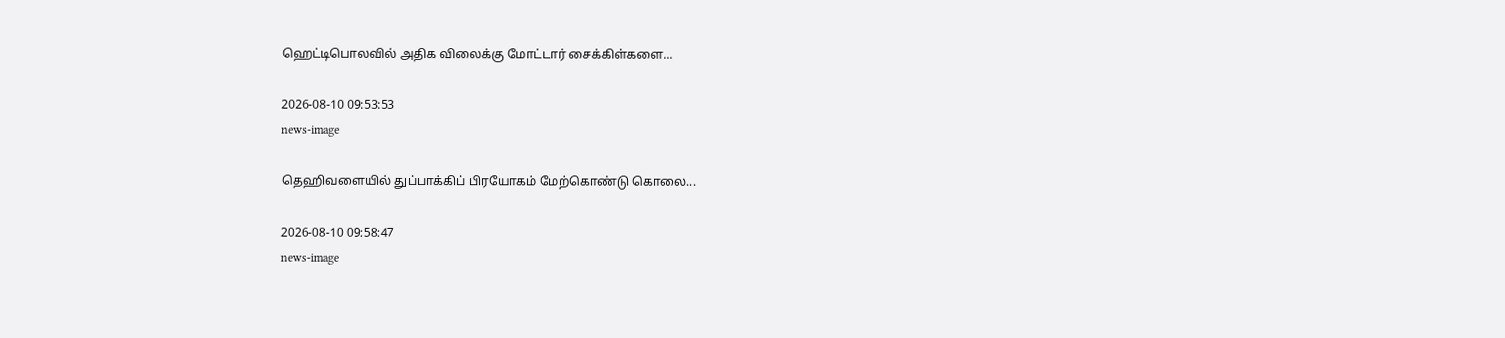ஹெட்டிபொலவில் அதிக விலைக்கு மோட்டார் சைக்கிள்களை...

2026-08-10 09:53:53
news-image

தெஹிவளையில் துப்பாக்கிப் பிரயோகம் மேற்கொண்டு கொலை...

2026-08-10 09:58:47
news-image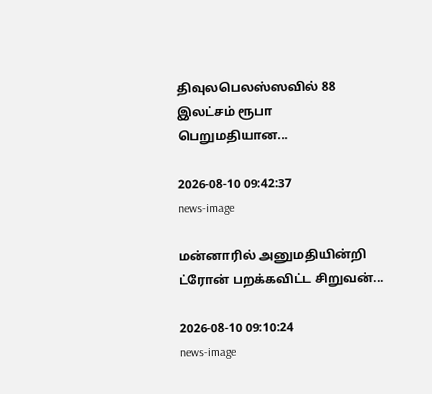திவுலபெலஸ்ஸவில் 88 இலட்சம் ரூபா பெறுமதியான...

2026-08-10 09:42:37
news-image

மன்னாரில் அனுமதியின்றி ட்ரோன் பறக்கவிட்ட சிறுவன்...

2026-08-10 09:10:24
news-image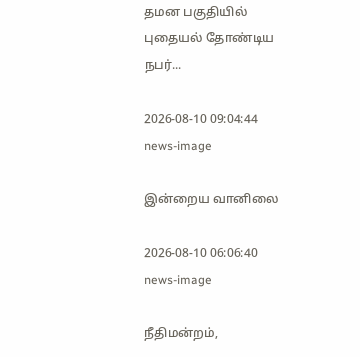தமன பகுதியில் புதையல் தோண்டிய நபர்...

2026-08-10 09:04:44
news-image

இன்றைய வானிலை

2026-08-10 06:06:40
news-image

நீதிமன்றம்,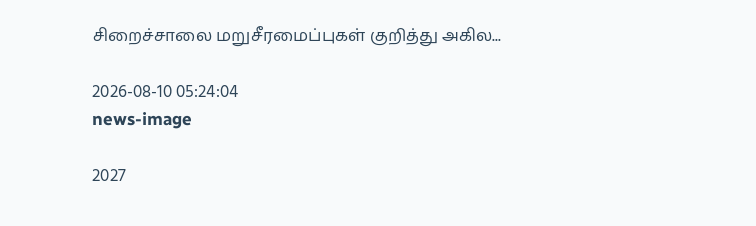சிறைச்சாலை மறுசீரமைப்புகள் குறித்து அகில...

2026-08-10 05:24:04
news-image

2027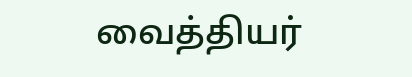வைத்தியர்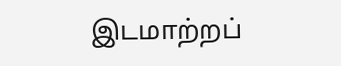இடமாற்றப்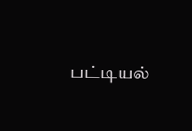பட்டியல்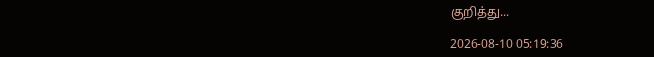குறித்து...

2026-08-10 05:19:36